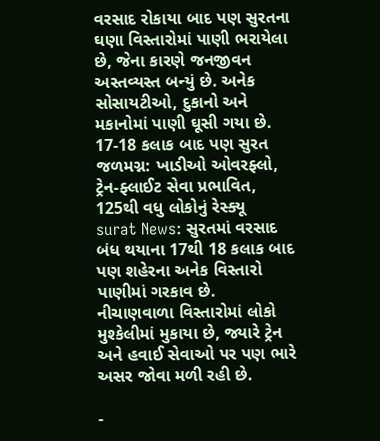વરસાદ રોકાયા બાદ પણ સુરતના ઘણા વિસ્તારોમાં પાણી ભરાયેલા છે, જેના કારણે જનજીવન અસ્તવ્યસ્ત બન્યું છે. અનેક સોસાયટીઓ, દુકાનો અને મકાનોમાં પાણી ઘૂસી ગયા છે.
17-18 કલાક બાદ પણ સુરત જળમગ્ન: ખાડીઓ ઓવરફ્લો, ટ્રેન-ફ્લાઈટ સેવા પ્રભાવિત, 125થી વધુ લોકોનું રેસ્ક્યૂ
surat News: સુરતમાં વરસાદ બંધ થયાના 17થી 18 કલાક બાદ પણ શહેરના અનેક વિસ્તારો પાણીમાં ગરકાવ છે. નીચાણવાળા વિસ્તારોમાં લોકો મુશ્કેલીમાં મુકાયા છે, જ્યારે ટ્રેન અને હવાઈ સેવાઓ પર પણ ભારે અસર જોવા મળી રહી છે.

-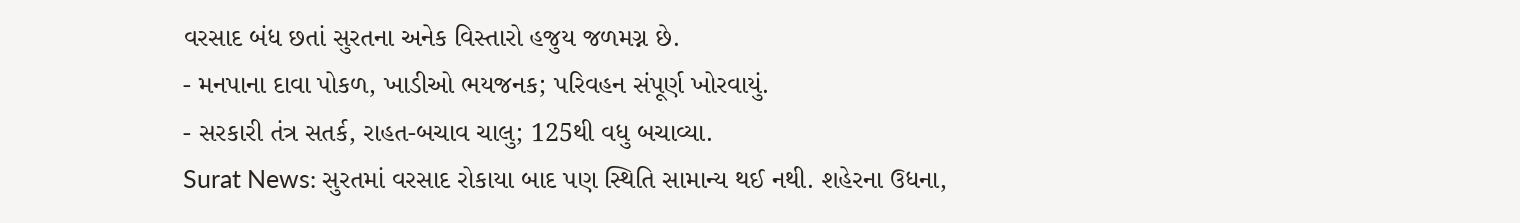વરસાદ બંધ છતાં સુરતના અનેક વિસ્તારો હજુય જળમગ્ન છે.
- મનપાના દાવા પોકળ, ખાડીઓ ભયજનક; પરિવહન સંપૂર્ણ ખોરવાયું.
- સરકારી તંત્ર સતર્ક, રાહત-બચાવ ચાલુ; 125થી વધુ બચાવ્યા.
Surat News: સુરતમાં વરસાદ રોકાયા બાદ પણ સ્થિતિ સામાન્ય થઈ નથી. શહેરના ઉધના,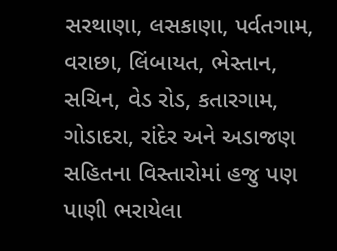સરથાણા, લસકાણા, પર્વતગામ, વરાછા, લિંબાયત, ભેસ્તાન, સચિન, વેડ રોડ, કતારગામ, ગોડાદરા, રાંદેર અને અડાજણ સહિતના વિસ્તારોમાં હજુ પણ પાણી ભરાયેલા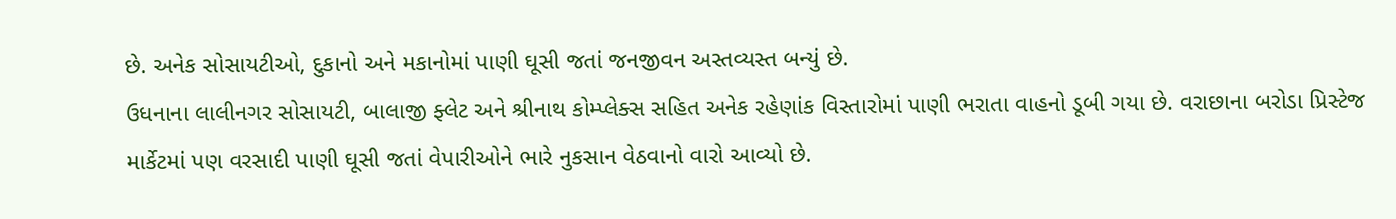છે. અનેક સોસાયટીઓ, દુકાનો અને મકાનોમાં પાણી ઘૂસી જતાં જનજીવન અસ્તવ્યસ્ત બન્યું છે.
ઉધનાના લાલીનગર સોસાયટી, બાલાજી ફ્લેટ અને શ્રીનાથ કોમ્પ્લેક્સ સહિત અનેક રહેણાંક વિસ્તારોમાં પાણી ભરાતા વાહનો ડૂબી ગયા છે. વરાછાના બરોડા પ્રિસ્ટેજ માર્કેટમાં પણ વરસાદી પાણી ઘૂસી જતાં વેપારીઓને ભારે નુકસાન વેઠવાનો વારો આવ્યો છે.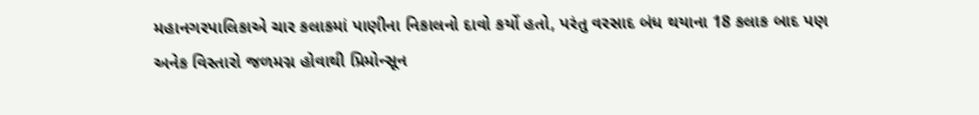મહાનગરપાલિકાએ ચાર કલાકમાં પાણીના નિકાલનો દાવો કર્યો હતો, પરંતુ વરસાદ બંધ થયાના 18 કલાક બાદ પણ અનેક વિસ્તારો જળમગ્ન હોવાથી પ્રિમોન્સૂન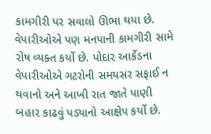કામગીરી પર સવાલો ઊભા થયા છે. વેપારીઓએ પણ મનપાની કામગીરી સામે રોષ વ્યક્ત કર્યો છે. પોદાર આર્કેડના વેપારીઓએ ગટરોની સમયસર સફાઈ ન થવાનો અને આખી રાત જાતે પાણી બહાર કાઢવું પડ્યાનો આક્ષેપ કર્યો છે.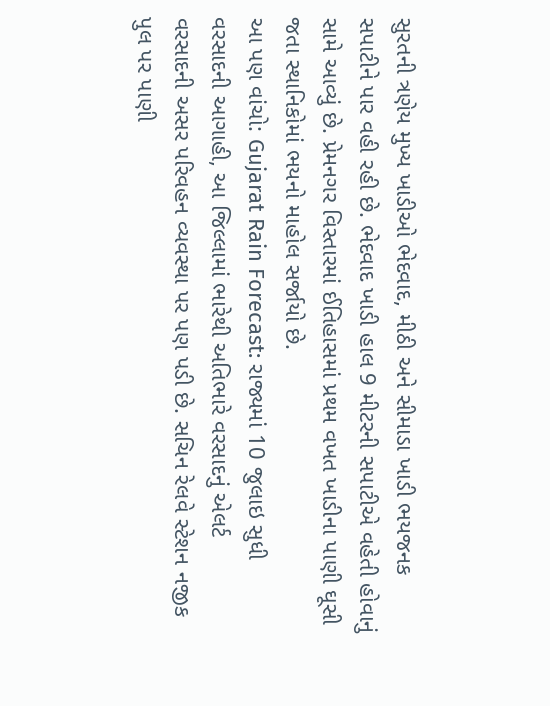સુરતની ત્રણેય મુખ્ય ખાડીઓ ભેદવાદ, મીઠી અને સીમાડા ખાડી ભયજનક સપાટીને પાર વહી રહી છે. ભેદવાદ ખાડી હાલ 9 મીટરની સપાટીએ વહેતી હોવાનું સામે આવ્યું છે. પ્રેમનગર વિસ્તારમાં ઈતિહાસમાં પ્રથમ વખત ખાડીના પાણી ઘૂસી જતા સ્થાનિકોમાં ભયનો માહોલ સર્જાયો છે.
આ પણ વાંચો: Gujarat Rain Forecast: રાજ્યમાં 10 જુલાઇ સુધી વરસાદની આગાહી, આ જિલ્લામાં ભારેથી અતિભારે વરસાદનું એલર્ટ
વરસાદની અસર પરિવહન વ્યવસ્થા પર પણ પડી છે. સચિન રેલવે સ્ટેશન નજીક પુલ પર પાણી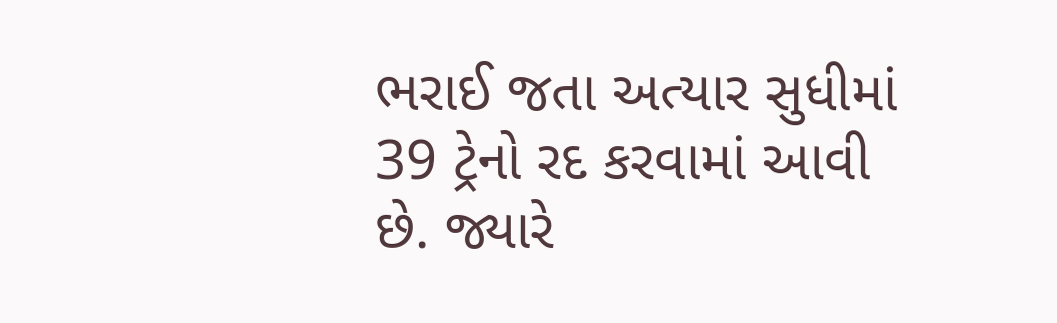ભરાઈ જતા અત્યાર સુધીમાં 39 ટ્રેનો રદ કરવામાં આવી છે. જ્યારે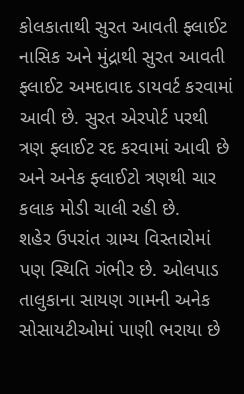કોલકાતાથી સુરત આવતી ફ્લાઈટ નાસિક અને મુંદ્રાથી સુરત આવતી ફ્લાઈટ અમદાવાદ ડાયવર્ટ કરવામાં આવી છે. સુરત એરપોર્ટ પરથી ત્રણ ફ્લાઈટ રદ કરવામાં આવી છે અને અનેક ફ્લાઈટો ત્રણથી ચાર કલાક મોડી ચાલી રહી છે.
શહેર ઉપરાંત ગ્રામ્ય વિસ્તારોમાં પણ સ્થિતિ ગંભીર છે. ઓલપાડ તાલુકાના સાયણ ગામની અનેક સોસાયટીઓમાં પાણી ભરાયા છે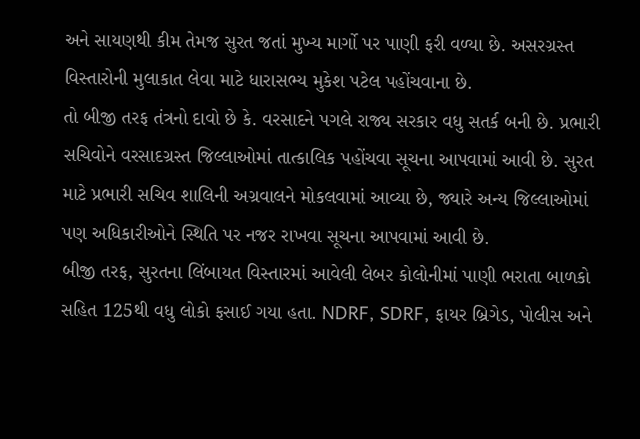અને સાયણથી કીમ તેમજ સુરત જતાં મુખ્ય માર્ગો પર પાણી ફરી વળ્યા છે. અસરગ્રસ્ત વિસ્તારોની મુલાકાત લેવા માટે ધારાસભ્ય મુકેશ પટેલ પહોંચવાના છે.
તો બીજી તરફ તંત્રનો દાવો છે કે. વરસાદને પગલે રાજ્ય સરકાર વધુ સતર્ક બની છે. પ્રભારી સચિવોને વરસાદગ્રસ્ત જિલ્લાઓમાં તાત્કાલિક પહોંચવા સૂચના આપવામાં આવી છે. સુરત માટે પ્રભારી સચિવ શાલિની અગ્રવાલને મોકલવામાં આવ્યા છે, જ્યારે અન્ય જિલ્લાઓમાં પણ અધિકારીઓને સ્થિતિ પર નજર રાખવા સૂચના આપવામાં આવી છે.
બીજી તરફ, સુરતના લિંબાયત વિસ્તારમાં આવેલી લેબર કોલોનીમાં પાણી ભરાતા બાળકો સહિત 125થી વધુ લોકો ફસાઈ ગયા હતા. NDRF, SDRF, ફાયર બ્રિગેડ, પોલીસ અને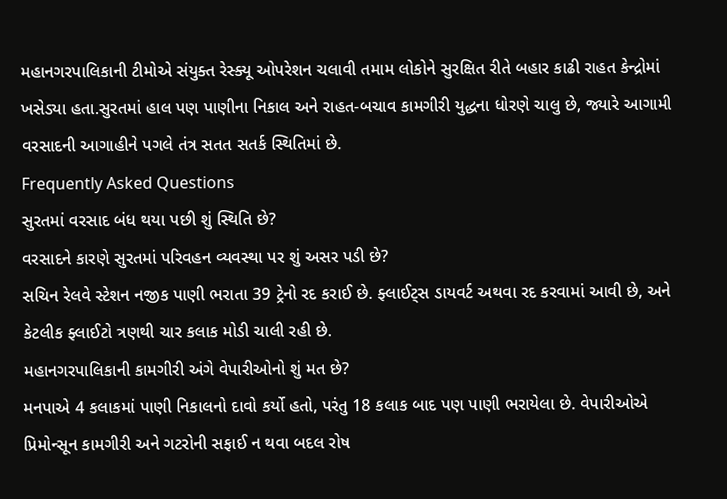મહાનગરપાલિકાની ટીમોએ સંયુક્ત રેસ્ક્યૂ ઓપરેશન ચલાવી તમામ લોકોને સુરક્ષિત રીતે બહાર કાઢી રાહત કેન્દ્રોમાં ખસેડ્યા હતા.સુરતમાં હાલ પણ પાણીના નિકાલ અને રાહત-બચાવ કામગીરી યુદ્ધના ધોરણે ચાલુ છે, જ્યારે આગામી વરસાદની આગાહીને પગલે તંત્ર સતત સતર્ક સ્થિતિમાં છે.
Frequently Asked Questions
સુરતમાં વરસાદ બંધ થયા પછી શું સ્થિતિ છે?
વરસાદને કારણે સુરતમાં પરિવહન વ્યવસ્થા પર શું અસર પડી છે?
સચિન રેલવે સ્ટેશન નજીક પાણી ભરાતા 39 ટ્રેનો રદ કરાઈ છે. ફ્લાઈટ્સ ડાયવર્ટ અથવા રદ કરવામાં આવી છે, અને કેટલીક ફ્લાઈટો ત્રણથી ચાર કલાક મોડી ચાલી રહી છે.
મહાનગરપાલિકાની કામગીરી અંગે વેપારીઓનો શું મત છે?
મનપાએ 4 કલાકમાં પાણી નિકાલનો દાવો કર્યો હતો, પરંતુ 18 કલાક બાદ પણ પાણી ભરાયેલા છે. વેપારીઓએ પ્રિમોન્સૂન કામગીરી અને ગટરોની સફાઈ ન થવા બદલ રોષ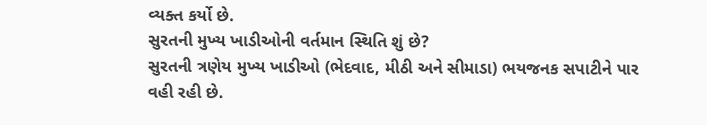વ્યક્ત કર્યો છે.
સુરતની મુખ્ય ખાડીઓની વર્તમાન સ્થિતિ શું છે?
સુરતની ત્રણેય મુખ્ય ખાડીઓ (ભેદવાદ, મીઠી અને સીમાડા) ભયજનક સપાટીને પાર વહી રહી છે.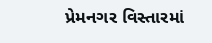પ્રેમનગર વિસ્તારમાં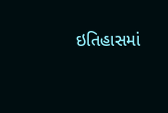ઇતિહાસમાં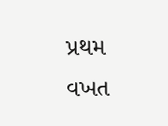પ્રથમ વખત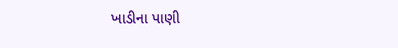ખાડીના પાણી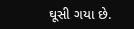ઘૂસી ગયા છે.